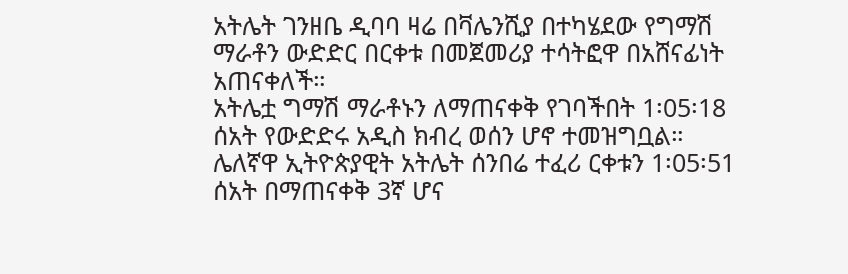አትሌት ገንዘቤ ዲባባ ዛሬ በቫሌንሺያ በተካሄደው የግማሽ ማራቶን ውድድር በርቀቱ በመጀመሪያ ተሳትፎዋ በአሸናፊነት አጠናቀለች።
አትሌቷ ግማሽ ማራቶኑን ለማጠናቀቅ የገባችበት 1፡05፡18 ሰአት የውድድሩ አዲስ ክብረ ወሰን ሆኖ ተመዝግቧል።
ሌለኛዋ ኢትዮጵያዊት አትሌት ሰንበሬ ተፈሪ ርቀቱን 1፡05፡51 ሰአት በማጠናቀቅ 3ኛ ሆና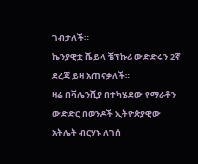ገብታለች።
ኬንያዊቷ ሼይላ ቼፕኩሪ ውድድሩን 2ኛ ደረጃ ይዛ አጠናቃለች።
ዛሬ በቫሌንሺያ በተካሄደው የማራቶን ውድድር በወንዶች ኢትዮጵያዊው አትሌት ብርሃኑ ለገሰ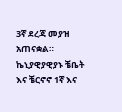3ኛ ደረጃ መያዝ አጠናቋል።
ኬኒያዊያዊያኑ ቼቤት እና ቼርኖኖ 1ኛ እና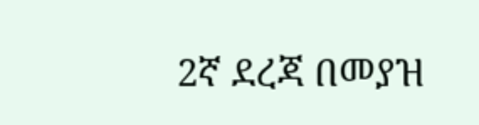2ኛ ደረጃ በመያዝ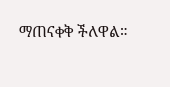ማጠናቀቅ ችለዋል።